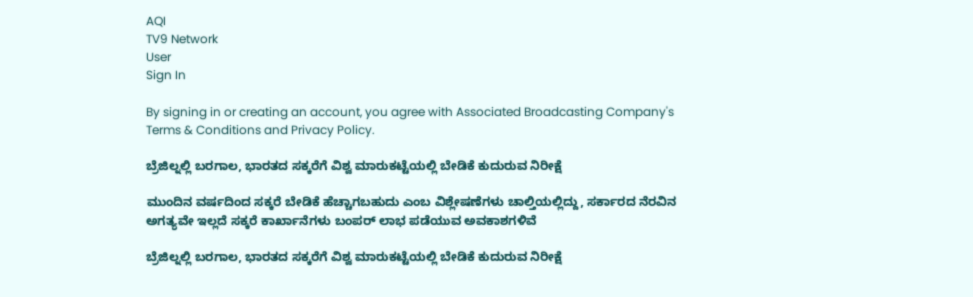AQI
TV9 Network
User
Sign In

By signing in or creating an account, you agree with Associated Broadcasting Company's Terms & Conditions and Privacy Policy.

ಬ್ರೆಜಿಲ್ನಲ್ಲಿ ಬರಗಾಲ, ಭಾರತದ ಸಕ್ಕರೆಗೆ ವಿಶ್ವ ಮಾರುಕಟ್ಟೆಯಲ್ಲಿ ಬೇಡಿಕೆ ಕುದುರುವ ನಿರೀಕ್ಷೆ

ಮುಂದಿನ ವರ್ಷದಿಂದ ಸಕ್ಕರೆ ಬೇಡಿಕೆ ಹೆಚ್ಚಾಗಬಹುದು ಎಂಬ ವಿಶ್ಲೇಷಣೆಗಳು ಚಾಲ್ತಿಯಲ್ಲಿದ್ದು, ಸರ್ಕಾರದ ನೆರವಿನ ಅಗತ್ಯವೇ ಇಲ್ಲದೆ ಸಕ್ಕರೆ ಕಾರ್ಖಾನೆಗಳು ಬಂಪರ್ ಲಾಭ ಪಡೆಯುವ ಅವಕಾಶಗಳಿವೆ

ಬ್ರೆಜಿಲ್ನಲ್ಲಿ ಬರಗಾಲ, ಭಾರತದ ಸಕ್ಕರೆಗೆ ವಿಶ್ವ ಮಾರುಕಟ್ಟೆಯಲ್ಲಿ ಬೇಡಿಕೆ ಕುದುರುವ ನಿರೀಕ್ಷೆ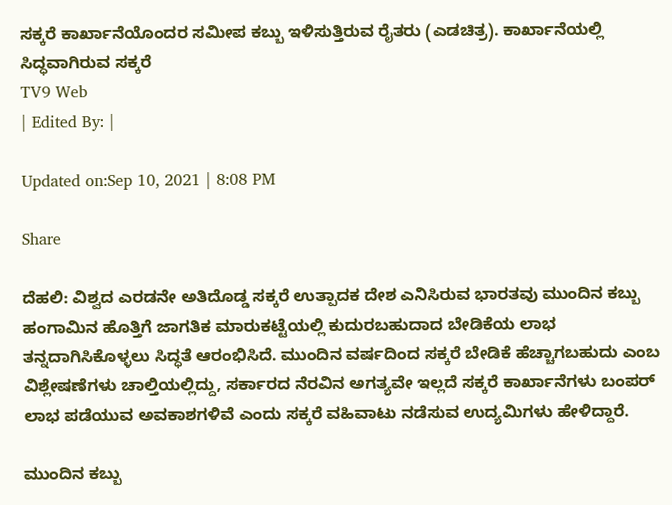ಸಕ್ಕರೆ ಕಾರ್ಖಾನೆಯೊಂದರ ಸಮೀಪ ಕಬ್ಬು ಇಳಿಸುತ್ತಿರುವ ರೈತರು (ಎಡಚಿತ್ರ). ಕಾರ್ಖಾನೆಯಲ್ಲಿ ಸಿದ್ಧವಾಗಿರುವ ಸಕ್ಕರೆ
TV9 Web
| Edited By: |

Updated on:Sep 10, 2021 | 8:08 PM

Share

ದೆಹಲಿ: ವಿಶ್ವದ ಎರಡನೇ ಅತಿದೊಡ್ಡ ಸಕ್ಕರೆ ಉತ್ಪಾದಕ ದೇಶ ಎನಿಸಿರುವ ಭಾರತವು ಮುಂದಿನ ಕಬ್ಬು ಹಂಗಾಮಿನ ಹೊತ್ತಿಗೆ ಜಾಗತಿಕ ಮಾರುಕಟ್ಟೆಯಲ್ಲಿ ಕುದುರಬಹುದಾದ ಬೇಡಿಕೆಯ ಲಾಭ ತನ್ನದಾಗಿಸಿಕೊಳ್ಳಲು ಸಿದ್ಧತೆ ಆರಂಭಿಸಿದೆ. ಮುಂದಿನ ವರ್ಷದಿಂದ ಸಕ್ಕರೆ ಬೇಡಿಕೆ ಹೆಚ್ಚಾಗಬಹುದು ಎಂಬ ವಿಶ್ಲೇಷಣೆಗಳು ಚಾಲ್ತಿಯಲ್ಲಿದ್ದು, ಸರ್ಕಾರದ ನೆರವಿನ ಅಗತ್ಯವೇ ಇಲ್ಲದೆ ಸಕ್ಕರೆ ಕಾರ್ಖಾನೆಗಳು ಬಂಪರ್ ಲಾಭ ಪಡೆಯುವ ಅವಕಾಶಗಳಿವೆ ಎಂದು ಸಕ್ಕರೆ ವಹಿವಾಟು ನಡೆಸುವ ಉದ್ಯಮಿಗಳು ಹೇಳಿದ್ದಾರೆ.

ಮುಂದಿನ ಕಬ್ಬು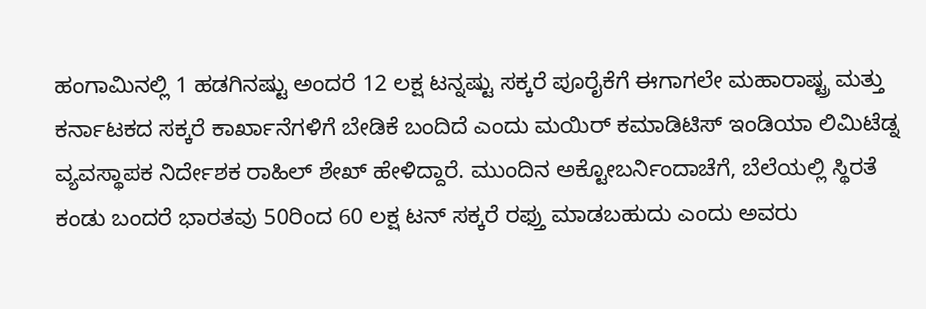ಹಂಗಾಮಿನಲ್ಲಿ 1 ಹಡಗಿನಷ್ಟು ಅಂದರೆ 12 ಲಕ್ಷ ಟನ್ನಷ್ಟು ಸಕ್ಕರೆ ಪೂರೈಕೆಗೆ ಈಗಾಗಲೇ ಮಹಾರಾಷ್ಟ್ರ ಮತ್ತು ಕರ್ನಾಟಕದ ಸಕ್ಕರೆ ಕಾರ್ಖಾನೆಗಳಿಗೆ ಬೇಡಿಕೆ ಬಂದಿದೆ ಎಂದು ಮಯಿರ್ ಕಮಾಡಿಟಿಸ್ ಇಂಡಿಯಾ ಲಿಮಿಟೆಡ್ನ ವ್ಯವಸ್ಥಾಪಕ ನಿರ್ದೇಶಕ ರಾಹಿಲ್ ಶೇಖ್ ಹೇಳಿದ್ದಾರೆ. ಮುಂದಿನ ಅಕ್ಟೋಬರ್ನಿಂದಾಚೆಗೆ, ಬೆಲೆಯಲ್ಲಿ ಸ್ಥಿರತೆ ಕಂಡು ಬಂದರೆ ಭಾರತವು 50ರಿಂದ 60 ಲಕ್ಷ ಟನ್ ಸಕ್ಕರೆ ರಫ್ತು ಮಾಡಬಹುದು ಎಂದು ಅವರು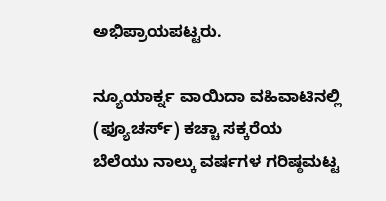ಅಭಿಪ್ರಾಯಪಟ್ಟರು.

ನ್ಯೂಯಾರ್ಕ್ನ ವಾಯಿದಾ ವಹಿವಾಟಿನಲ್ಲಿ (ಫ್ಯೂಚರ್ಸ್) ಕಚ್ಚಾ ಸಕ್ಕರೆಯ ಬೆಲೆಯು ನಾಲ್ಕು ವರ್ಷಗಳ ಗರಿಷ್ಠಮಟ್ಟ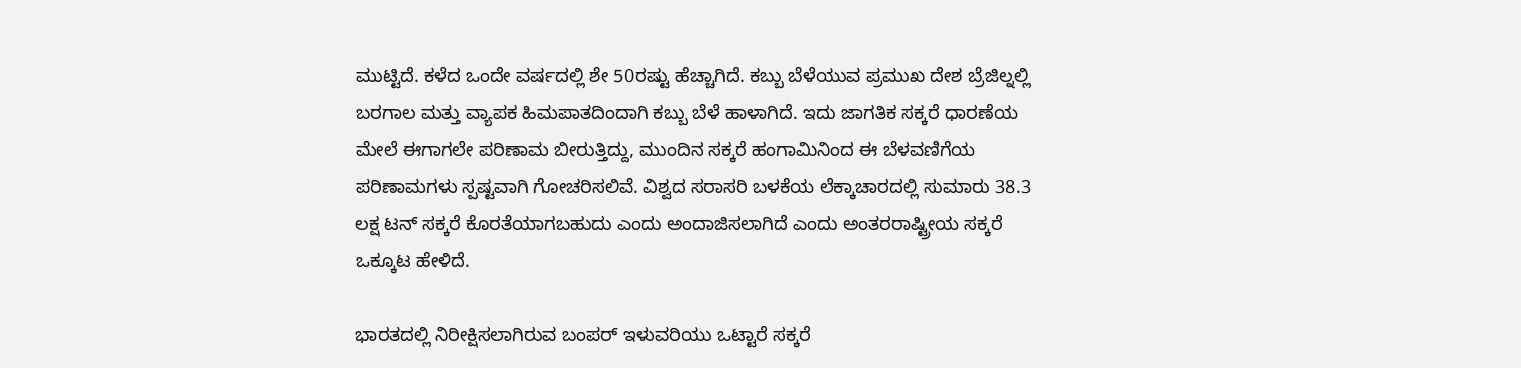ಮುಟ್ಟಿದೆ. ಕಳೆದ ಒಂದೇ ವರ್ಷದಲ್ಲಿ ಶೇ 50ರಷ್ಟು ಹೆಚ್ಚಾಗಿದೆ. ಕಬ್ಬು ಬೆಳೆಯುವ ಪ್ರಮುಖ ದೇಶ ಬ್ರೆಜಿಲ್ನಲ್ಲಿ ಬರಗಾಲ ಮತ್ತು ವ್ಯಾಪಕ ಹಿಮಪಾತದಿಂದಾಗಿ ಕಬ್ಬು ಬೆಳೆ ಹಾಳಾಗಿದೆ. ಇದು ಜಾಗತಿಕ ಸಕ್ಕರೆ ಧಾರಣೆಯ ಮೇಲೆ ಈಗಾಗಲೇ ಪರಿಣಾಮ ಬೀರುತ್ತಿದ್ದು, ಮುಂದಿನ ಸಕ್ಕರೆ ಹಂಗಾಮಿನಿಂದ ಈ ಬೆಳವಣಿಗೆಯ ಪರಿಣಾಮಗಳು ಸ್ಪಷ್ಟವಾಗಿ ಗೋಚರಿಸಲಿವೆ. ವಿಶ್ವದ ಸರಾಸರಿ ಬಳಕೆಯ ಲೆಕ್ಕಾಚಾರದಲ್ಲಿ ಸುಮಾರು 38.3 ಲಕ್ಷ ಟನ್ ಸಕ್ಕರೆ ಕೊರತೆಯಾಗಬಹುದು ಎಂದು ಅಂದಾಜಿಸಲಾಗಿದೆ ಎಂದು ಅಂತರರಾಷ್ಟ್ರೀಯ ಸಕ್ಕರೆ ಒಕ್ಕೂಟ ಹೇಳಿದೆ.

ಭಾರತದಲ್ಲಿ ನಿರೀಕ್ಷಿಸಲಾಗಿರುವ ಬಂಪರ್ ಇಳುವರಿಯು ಒಟ್ಟಾರೆ ಸಕ್ಕರೆ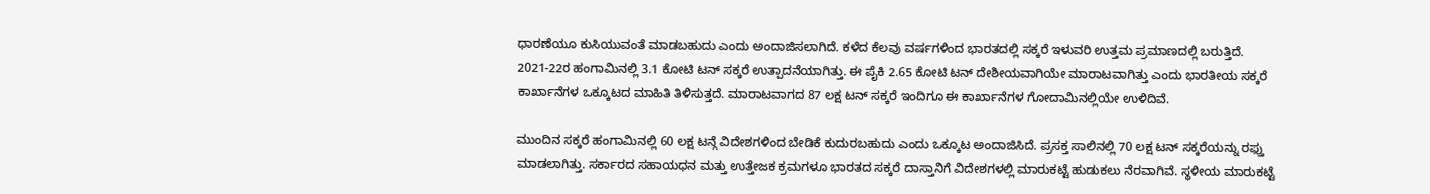ಧಾರಣೆಯೂ ಕುಸಿಯುವಂತೆ ಮಾಡಬಹುದು ಎಂದು ಅಂದಾಜಿಸಲಾಗಿದೆ. ಕಳೆದ ಕೆಲವು ವರ್ಷಗಳಿಂದ ಭಾರತದಲ್ಲಿ ಸಕ್ಕರೆ ಇಳುವರಿ ಉತ್ತಮ ಪ್ರಮಾಣದಲ್ಲಿ ಬರುತ್ತಿದೆ. 2021-22ರ ಹಂಗಾಮಿನಲ್ಲಿ 3.1 ಕೋಟಿ ಟನ್ ಸಕ್ಕರೆ ಉತ್ಪಾದನೆಯಾಗಿತ್ತು. ಈ ಪೈಕಿ 2.65 ಕೋಟಿ ಟನ್ ದೇಶೀಯವಾಗಿಯೇ ಮಾರಾಟವಾಗಿತ್ತು ಎಂದು ಭಾರತೀಯ ಸಕ್ಕರೆ ಕಾರ್ಖಾನೆಗಳ ಒಕ್ಕೂಟದ ಮಾಹಿತಿ ತಿಳಿಸುತ್ತದೆ. ಮಾರಾಟವಾಗದ 87 ಲಕ್ಷ ಟನ್ ಸಕ್ಕರೆ ಇಂದಿಗೂ ಈ ಕಾರ್ಖಾನೆಗಳ ಗೋದಾಮಿನಲ್ಲಿಯೇ ಉಳಿದಿವೆ.

ಮುಂದಿನ ಸಕ್ಕರೆ ಹಂಗಾಮಿನಲ್ಲಿ 60 ಲಕ್ಷ ಟನ್ಗೆ ವಿದೇಶಗಳಿಂದ ಬೇಡಿಕೆ ಕುದುರಬಹುದು ಎಂದು ಒಕ್ಕೂಟ ಅಂದಾಜಿಸಿದೆ. ಪ್ರಸಕ್ತ ಸಾಲಿನಲ್ಲಿ 70 ಲಕ್ಷ ಟನ್ ಸಕ್ಕರೆಯನ್ನು ರಫ್ತು ಮಾಡಲಾಗಿತ್ತು. ಸರ್ಕಾರದ ಸಹಾಯಧನ ಮತ್ತು ಉತ್ತೇಜಕ ಕ್ರಮಗಳೂ ಭಾರತದ ಸಕ್ಕರೆ ದಾಸ್ತಾನಿಗೆ ವಿದೇಶಗಳಲ್ಲಿ ಮಾರುಕಟ್ಟೆ ಹುಡುಕಲು ನೆರವಾಗಿವೆ. ಸ್ಥಳೀಯ ಮಾರುಕಟ್ಟೆ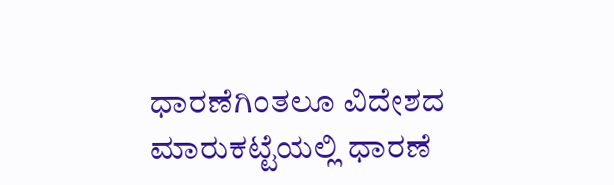ಧಾರಣೆಗಿಂತಲೂ ವಿದೇಶದ ಮಾರುಕಟ್ಟೆಯಲ್ಲಿ ಧಾರಣೆ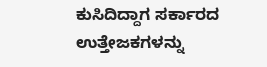ಕುಸಿದಿದ್ದಾಗ ಸರ್ಕಾರದ ಉತ್ತೇಜಕಗಳನ್ನು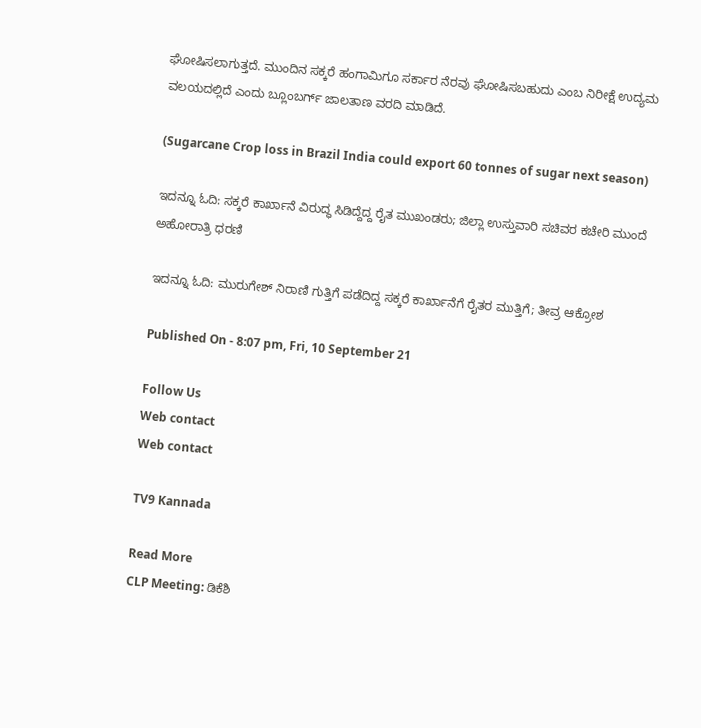ಘೋಷಿಸಲಾಗುತ್ತದೆ. ಮುಂದಿನ ಸಕ್ಕರೆ ಹಂಗಾಮಿಗೂ ಸರ್ಕಾರ ನೆರವು ಘೋಷಿಸಬಹುದು ಎಂಬ ನಿರೀಕ್ಷೆ ಉದ್ಯಮ ವಲಯದಲ್ಲಿದೆ ಎಂದು ಬ್ಲೂಂಬರ್ಗ್ ಜಾಲತಾಣ ವರದಿ ಮಾಡಿದೆ.

(Sugarcane Crop loss in Brazil India could export 60 tonnes of sugar next season)

ಇದನ್ನೂ ಓದಿ: ಸಕ್ಕರೆ ಕಾರ್ಖಾನೆ ವಿರುದ್ಧ ಸಿಡಿದ್ದೆದ್ದ ರೈತ ಮುಖಂಡರು; ಜಿಲ್ಲಾ ಉಸ್ತುವಾರಿ ಸಚಿವರ ಕಚೇರಿ ಮುಂದೆ ಅಹೋರಾತ್ರಿ ಧರಣಿ

ಇದನ್ನೂ ಓದಿ: ಮುರುಗೇಶ್ ನಿರಾಣಿ ಗುತ್ತಿಗೆ ಪಡೆದಿದ್ದ ಸಕ್ಕರೆ ಕಾರ್ಖಾನೆಗೆ ರೈತರ ಮುತ್ತಿಗೆ; ತೀವ್ರ ಆಕ್ರೋಶ

Published On - 8:07 pm, Fri, 10 September 21

Follow Us
Web contact
Web contact

TV9 Kannada

Read More
CLP Meeting: ಡಿಕೆಶಿ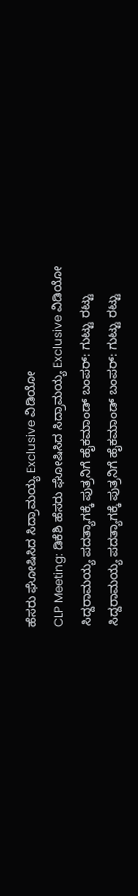ಹೆಸರು ಘೋಷಿಸಿದ ಸಿದ್ರಾಮಯ್ಯ Exclusive ವಿಡಿಯೋ
CLP Meeting: ಡಿಕೆಶಿ ಹೆಸರು ಘೋಷಿಸಿದ ಸಿದ್ರಾಮಯ್ಯ Exclusive ವಿಡಿಯೋ
ಸಿದ್ದರಾಮಯ್ಯ ಪದತ್ಯಾಗಕ್ಕೆ ಪುತ್ರನಿಗೆ ಹೈಕಮಾಂಡ್ ಬಂಪರ್: ಗುಟ್ಟು ರಟ್ಟು
ಸಿದ್ದರಾಮಯ್ಯ ಪದತ್ಯಾಗಕ್ಕೆ ಪುತ್ರನಿಗೆ ಹೈಕಮಾಂಡ್ ಬಂಪರ್: ಗುಟ್ಟು ರಟ್ಟು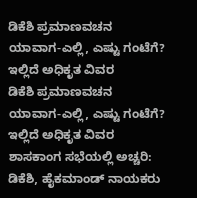ಡಿಕೆಶಿ ಪ್ರಮಾಣವಚನ ಯಾವಾಗ-ಎಲ್ಲಿ, ಎಷ್ಟು ಗಂಟೆಗೆ? ಇಲ್ಲಿದೆ ಅಧಿಕೃತ ವಿವರ
ಡಿಕೆಶಿ ಪ್ರಮಾಣವಚನ ಯಾವಾಗ-ಎಲ್ಲಿ, ಎಷ್ಟು ಗಂಟೆಗೆ? ಇಲ್ಲಿದೆ ಅಧಿಕೃತ ವಿವರ
ಶಾಸಕಾಂಗ ಸಭೆಯಲ್ಲಿ ಅಚ್ಚರಿ: ಡಿಕೆಶಿ, ಹೈಕಮಾಂಡ್ ನಾಯಕರು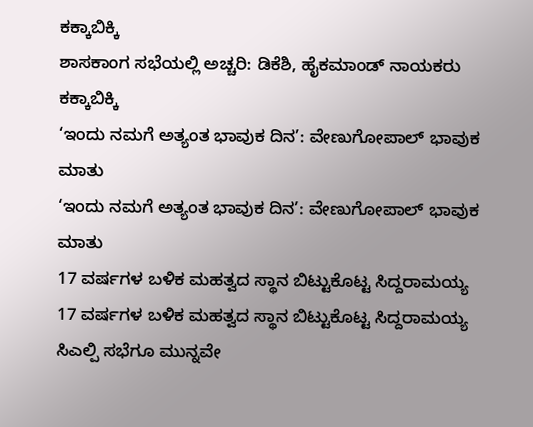ಕಕ್ಕಾಬಿಕ್ಕಿ
ಶಾಸಕಾಂಗ ಸಭೆಯಲ್ಲಿ ಅಚ್ಚರಿ: ಡಿಕೆಶಿ, ಹೈಕಮಾಂಡ್ ನಾಯಕರು ಕಕ್ಕಾಬಿಕ್ಕಿ
‘ಇಂದು ನಮಗೆ ಅತ್ಯಂತ ಭಾವುಕ ದಿನ’: ವೇಣುಗೋಪಾಲ್ ಭಾವುಕ ಮಾತು
‘ಇಂದು ನಮಗೆ ಅತ್ಯಂತ ಭಾವುಕ ದಿನ’: ವೇಣುಗೋಪಾಲ್ ಭಾವುಕ ಮಾತು
17 ವರ್ಷಗಳ ಬಳಿಕ ಮಹತ್ವದ ಸ್ಥಾನ ಬಿಟ್ಟುಕೊಟ್ಟ ಸಿದ್ದರಾಮಯ್ಯ
17 ವರ್ಷಗಳ ಬಳಿಕ ಮಹತ್ವದ ಸ್ಥಾನ ಬಿಟ್ಟುಕೊಟ್ಟ ಸಿದ್ದರಾಮಯ್ಯ
ಸಿಎಲ್ಪಿ ಸಭೆಗೂ ಮುನ್ನವೇ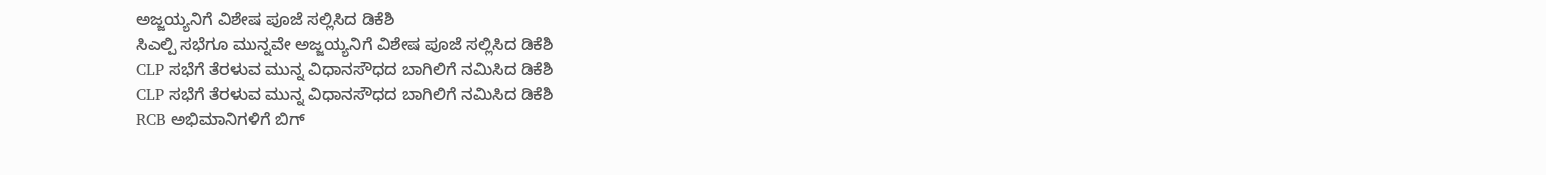ಅಜ್ಜಯ್ಯನಿಗೆ ವಿಶೇಷ ಪೂಜೆ ಸಲ್ಲಿಸಿದ ಡಿಕೆಶಿ
ಸಿಎಲ್ಪಿ ಸಭೆಗೂ ಮುನ್ನವೇ ಅಜ್ಜಯ್ಯನಿಗೆ ವಿಶೇಷ ಪೂಜೆ ಸಲ್ಲಿಸಿದ ಡಿಕೆಶಿ
CLP ಸಭೆಗೆ ತೆರಳುವ ಮುನ್ನ ವಿಧಾನಸೌಧದ ಬಾಗಿಲಿಗೆ ನಮಿಸಿದ ಡಿಕೆಶಿ
CLP ಸಭೆಗೆ ತೆರಳುವ ಮುನ್ನ ವಿಧಾನಸೌಧದ ಬಾಗಿಲಿಗೆ ನಮಿಸಿದ ಡಿಕೆಶಿ
RCB ಅಭಿಮಾನಿಗಳಿಗೆ ಬಿಗ್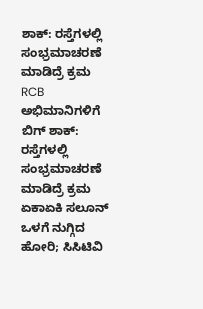ಶಾಕ್: ರಸ್ತೆಗಳಲ್ಲಿ ಸಂಭ್ರಮಾಚರಣೆ ಮಾಡಿದ್ರೆ ಕ್ರಮ
RCB ಅಭಿಮಾನಿಗಳಿಗೆ ಬಿಗ್ ಶಾಕ್: ರಸ್ತೆಗಳಲ್ಲಿ ಸಂಭ್ರಮಾಚರಣೆ ಮಾಡಿದ್ರೆ ಕ್ರಮ
ಏಕಾಏಕಿ ಸಲೂನ್ ಒಳಗೆ ನುಗ್ಗಿದ ಹೋರಿ; ಸಿಸಿಟಿವಿ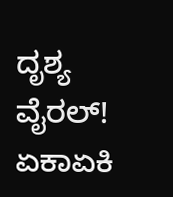ದೃಶ್ಯ ವೈರಲ್!
ಏಕಾಏಕಿ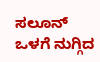ಸಲೂನ್ ಒಳಗೆ ನುಗ್ಗಿದ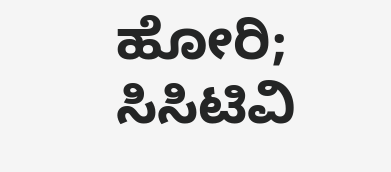ಹೋರಿ; ಸಿಸಿಟಿವಿ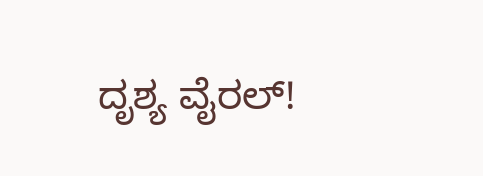ದೃಶ್ಯ ವೈರಲ್!